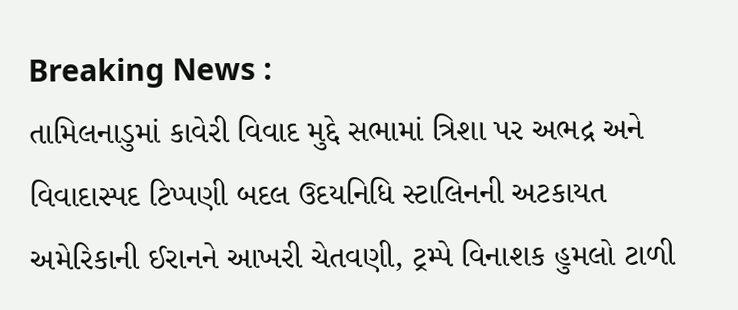Breaking News :
તામિલનાડુમાં કાવેરી વિવાદ મુદ્દે સભામાં ત્રિશા પર અભદ્ર અને વિવાદાસ્પદ ટિપ્પણી બદલ ઉદયનિધિ સ્ટાલિનની અટકાયત અમેરિકાની ઈરાનને આખરી ચેતવણી, ટ્રમ્પે વિનાશક હુમલો ટાળી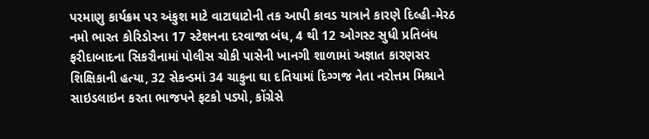પરમાણુ કાર્યક્રમ પર અંકુશ માટે વાટાઘાટોની તક આપી કાવડ યાત્રાને કારણે દિલ્હી-મેરઠ નમો ભારત કોરિડોરના 17 સ્ટેશનના દરવાજા બંધ, 4 થી 12 ઓગસ્ટ સુધી પ્રતિબંધ ફરીદાબાદના સિકરૌનામાં પોલીસ ચોકી પાસેની ખાનગી શાળામાં અજ્ઞાત કારણસર શિક્ષિકાની હત્યા, 32 સેકન્ડમાં 34 ચાકુના ઘા દતિયામાં દિગ્ગજ નેતા નરોત્તમ મિશ્રાને સાઇડલાઇન કરતા ભાજપને ફટકો પડ્યો, કોંગ્રેસે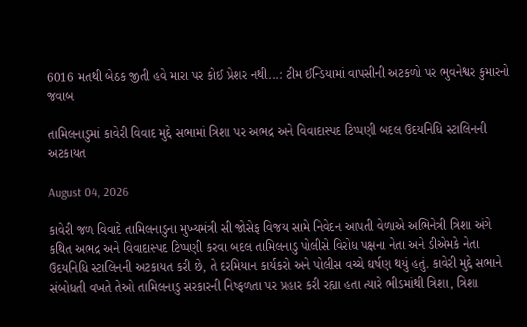6016 મતથી બેઠક જીતી હવે મારા પર કોઈ પ્રેશર નથી...: ટીમ ઈન્ડિયામાં વાપસીની અટકળો પર ભુવનેશ્વર કુમારનો જવાબ

તામિલનાડુમાં કાવેરી વિવાદ મુદ્દે સભામાં ત્રિશા પર અભદ્ર અને વિવાદાસ્પદ ટિપ્પણી બદલ ઉદયનિધિ સ્ટાલિનની અટકાયત

August 04, 2026

કાવેરી જળ વિવાદે તામિલનાડુના મુખ્યમંત્રી સી જોસેફ વિજય સામે નિવેદન આપતી વેળાએ અભિનેત્રી ત્રિશા અંગે કથિત અભદ્ર અને વિવાદાસ્પદ ટિપ્પણી કરવા બદલ તામિલનાડુ પોલીસે વિરોધ પક્ષના નેતા અને ડીએમકે નેતા ઉદયનિધિ સ્ટાલિનની અટકાયત કરી છે, તે દરમિયાન કાર્યકરો અને પોલીસ વચ્ચે ઘર્ષણ થયું હતું. કાવેરી મુદ્દે સભાને સંબોધતી વખતે તેઓ તામિલનાડુ સરકારની નિષ્ફળતા પર પ્રહાર કરી રહ્યા હતા ત્યારે ભીડમાંથી ત્રિશા, ત્રિશા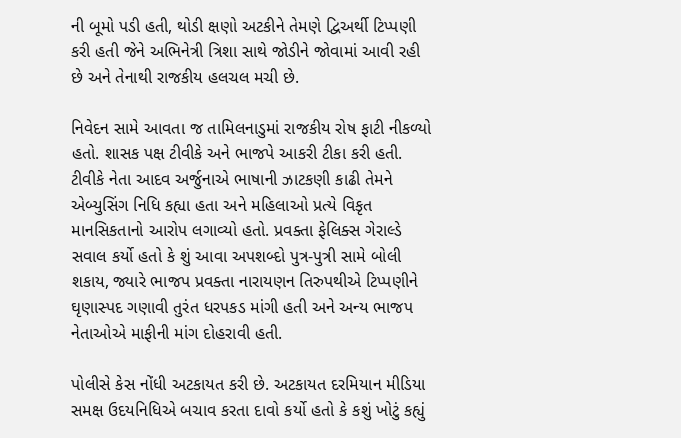ની બૂમો પડી હતી, થોડી ક્ષણો અટકીને તેમણે દ્વિઅર્થી ટિપ્પણી કરી હતી જેને અભિનેત્રી ત્રિશા સાથે જોડીને જોવામાં આવી રહી છે અને તેનાથી રાજકીય હલચલ મચી છે.

નિવેદન સામે આવતા જ તામિલનાડુમાં રાજકીય રોષ ફાટી નીકળ્યો હતો. શાસક પક્ષ ટીવીકે અને ભાજપે આકરી ટીકા કરી હતી. ટીવીકે નેતા આદવ અર્જુનાએ ભાષાની ઝાટકણી કાઢી તેમને એબ્યુસિંગ નિધિ કહ્યા હતા અને મહિલાઓ પ્રત્યે વિકૃત માનસિકતાનો આરોપ લગાવ્યો હતો. પ્રવક્તા ફેલિક્સ ગેરાલ્ડે સવાલ કર્યો હતો કે શું આવા અપશબ્દો પુત્ર-પુત્રી સામે બોલી શકાય, જ્યારે ભાજપ પ્રવક્તા નારાયણન તિરુપથીએ ટિપ્પણીને ઘૃણાસ્પદ ગણાવી તુરંત ધરપકડ માંગી હતી અને અન્ય ભાજપ નેતાઓએ માફીની માંગ દોહરાવી હતી.

પોલીસે કેસ નોંધી અટકાયત કરી છે. અટકાયત દરમિયાન મીડિયા સમક્ષ ઉદયનિધિએ બચાવ કરતા દાવો કર્યો હતો કે કશું ખોટું કહ્યું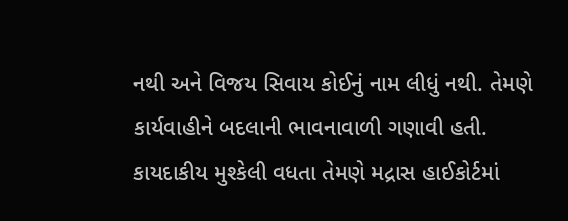નથી અને વિજય સિવાય કોઈનું નામ લીધું નથી. તેમણે કાર્યવાહીને બદલાની ભાવનાવાળી ગણાવી હતી. કાયદાકીય મુશ્કેલી વધતા તેમણે મદ્રાસ હાઈકોર્ટમાં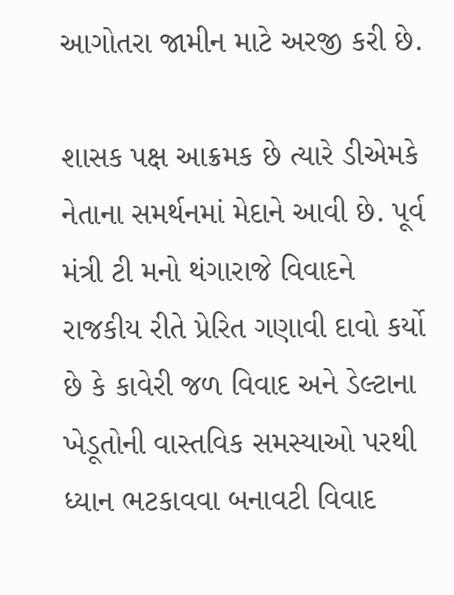આગોતરા જામીન માટે અરજી કરી છે.

શાસક પક્ષ આક્રમક છે ત્યારે ડીએમકે નેતાના સમર્થનમાં મેદાને આવી છે. પૂર્વ મંત્રી ટી મનો થંગારાજે વિવાદને રાજકીય રીતે પ્રેરિત ગણાવી દાવો કર્યો છે કે કાવેરી જળ વિવાદ અને ડેલ્ટાના ખેડૂતોની વાસ્તવિક સમસ્યાઓ પરથી ધ્યાન ભટકાવવા બનાવટી વિવાદ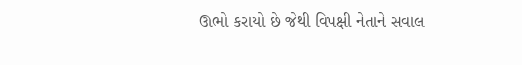ઊભો કરાયો છે જેથી વિપક્ષી નેતાને સવાલ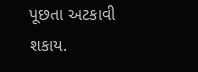પૂછતા અટકાવી શકાય.